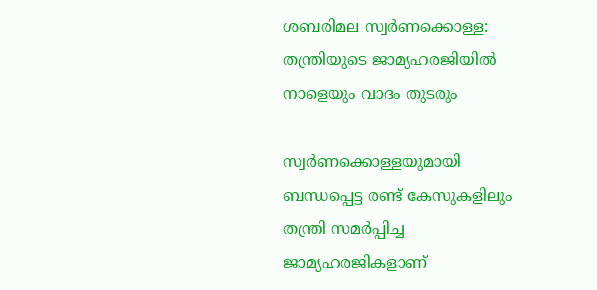ശബരിമല സ്വര്‍ണക്കൊള്ള: തന്ത്രിയുടെ ജാമ്യഹരജിയില്‍ നാളെയും വാദം തുടരും

സ്വര്‍ണക്കൊള്ളയുമായി ബന്ധപ്പെട്ട രണ്ട് കേസുകളിലും തന്ത്രി സമര്‍പ്പിച്ച ജാമ്യഹരജികളാണ്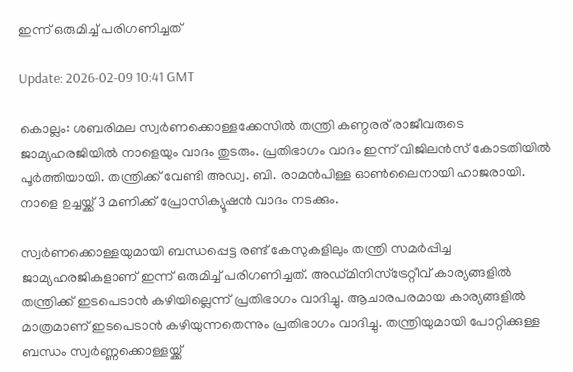ഇന്ന് ഒരുമിച്ച് പരിഗണിച്ചത്

Update: 2026-02-09 10:41 GMT

കൊല്ലം: ശബരിമല സ്വര്‍ണക്കൊള്ളക്കേസില്‍ തന്ത്രി കണ്ഠരര് രാജീവരുടെ ജാമ്യഹരജിയില്‍ നാളെയും വാദം തുടരും. പ്രതിഭാഗം വാദം ഇന്ന് വിജിലന്‍സ് കോടതിയില്‍ പൂര്‍ത്തിയായി. തന്ത്രിക്ക് വേണ്ടി അഡ്വ. ബി. രാമന്‍പിള്ള ഓണ്‍ലൈനായി ഹാജരായി. നാളെ ഉച്ചയ്ക്ക് 3 മണിക്ക് പ്രോസിക്യൂഷന്‍ വാദം നടക്കും.

സ്വര്‍ണക്കൊള്ളയുമായി ബന്ധപ്പെട്ട രണ്ട് കേസുകളിലും തന്ത്രി സമര്‍പ്പിച്ച ജാമ്യഹരജികളാണ് ഇന്ന് ഒരുമിച്ച് പരിഗണിച്ചത്. അഡ്മിനിസ്‌ട്രേറ്റീവ് കാര്യങ്ങളില്‍ തന്ത്രിക്ക് ഇടപെടാന്‍ കഴിയില്ലെന്ന് പ്രതിഭാഗം വാദിച്ചു. ആചാരപരമായ കാര്യങ്ങളില്‍ മാത്രമാണ് ഇടപെടാന്‍ കഴിയുന്നതെന്നും പ്രതിഭാഗം വാദിച്ചു. തന്ത്രിയുമായി പോറ്റിക്കുള്ള ബന്ധം സ്വര്‍ണ്ണക്കൊള്ളയ്ക്ക്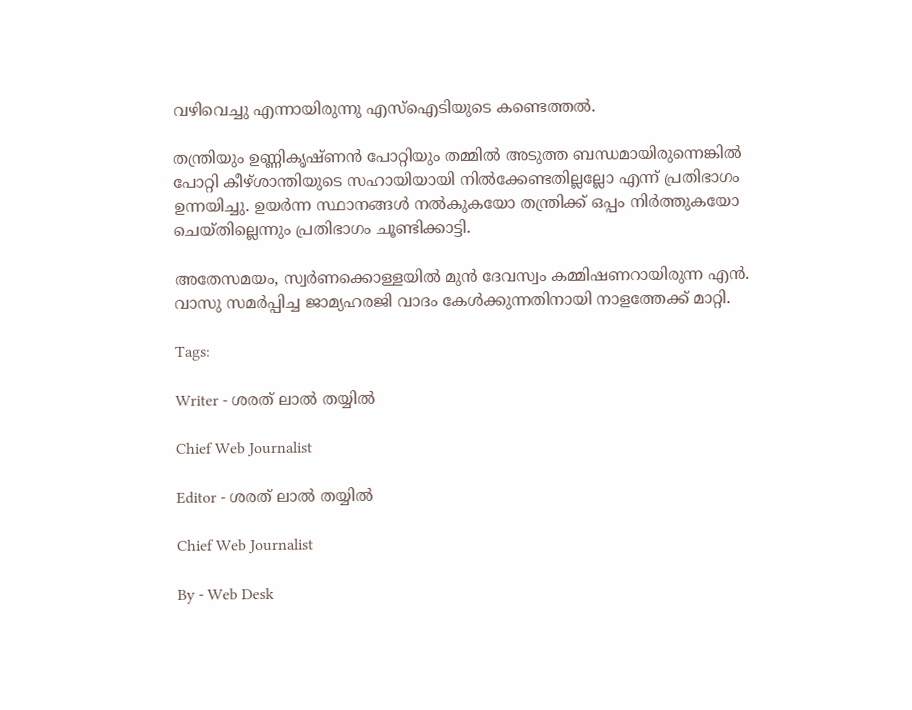വഴിവെച്ചു എന്നായിരുന്നു എസ്‌ഐടിയുടെ കണ്ടെത്തല്‍.

തന്ത്രിയും ഉണ്ണികൃഷ്ണന്‍ പോറ്റിയും തമ്മില്‍ അടുത്ത ബന്ധമായിരുന്നെങ്കില്‍ പോറ്റി കീഴ്ശാന്തിയുടെ സഹായിയായി നില്‍ക്കേണ്ടതില്ലല്ലോ എന്ന് പ്രതിഭാഗം ഉന്നയിച്ചു. ഉയര്‍ന്ന സ്ഥാനങ്ങള്‍ നല്‍കുകയോ തന്ത്രിക്ക് ഒപ്പം നിര്‍ത്തുകയോ ചെയ്തില്ലെന്നും പ്രതിഭാഗം ചൂണ്ടിക്കാട്ടി.

അതേസമയം, സ്വര്‍ണക്കൊള്ളയില്‍ മുന്‍ ദേവസ്വം കമ്മിഷണറായിരുന്ന എന്‍. വാസു സമര്‍പ്പിച്ച ജാമ്യഹരജി വാദം കേള്‍ക്കുന്നതിനായി നാളത്തേക്ക് മാറ്റി.

Tags:

Writer - ശരത് ലാൽ തയ്യിൽ

Chief Web Journalist

Editor - ശരത് ലാൽ തയ്യിൽ

Chief Web Journalist

By - Web Desk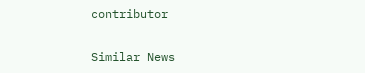contributor

Similar News